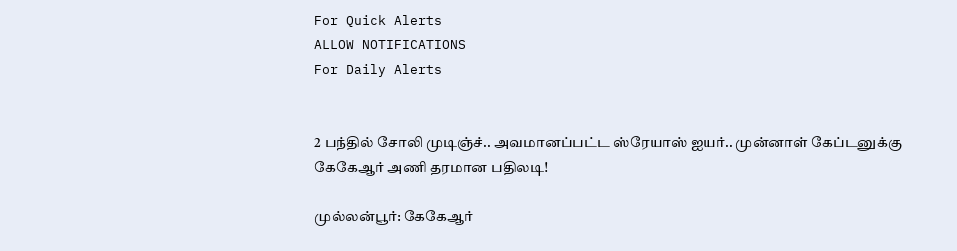For Quick Alerts
ALLOW NOTIFICATIONS
For Daily Alerts


2 பந்தில் சோலி முடிஞ்ச்.. அவமானப்பட்ட ஸ்ரேயாஸ் ஐயர்.. முன்னாள் கேப்டனுக்கு கேகேஆர் அணி தரமான பதிலடி!

முல்லன்பூர்: கேகேஆர்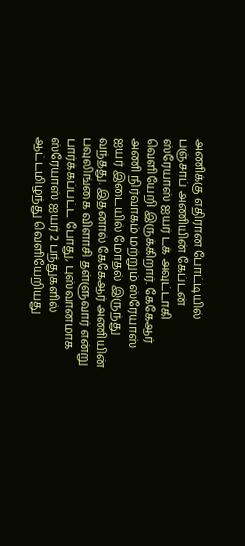அணிக்கு எதிரான போட்டியில் பஞ்சாப் அணியின் கேப்டன் ஸ்ரேயாஸ் ஐயர் டக் அவுட்டாகி வெளியேறி இருக்கிறார். கேகேஆர் அணி நிர்வாகம் மற்றும் ஸ்ரேயாஸ் ஐயர் இடையில் மோதல் இருந்து வந்தது. இதனால் கேகேஆர் அணியின் பவுலிங்கை விளாசி தள்ளுவார் என்று பார்க்கப்பட்ட போது, புஸ்வானமாக ஸ்ரேயாஸ் ஐயர் 2 பந்துகளில் ஆட்டமிழந்து வெளியேறியது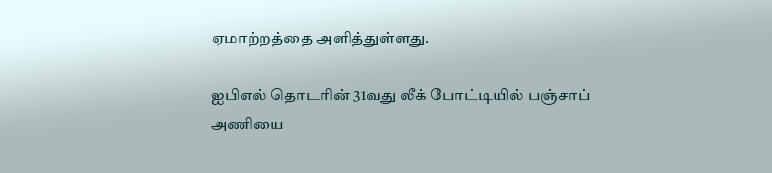ஏமாற்றத்தை அளித்துள்ளது.

ஐபிஎல் தொடரின் 31வது லீக் போட்டியில் பஞ்சாப் அணியை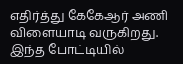எதிர்த்து கேகேஆர் அணி விளையாடி வருகிறது. இந்த போட்டியில்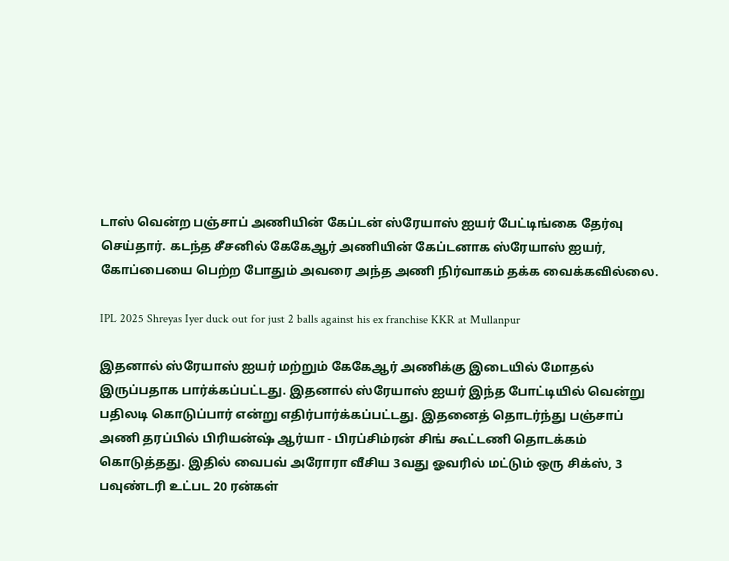டாஸ் வென்ற பஞ்சாப் அணியின் கேப்டன் ஸ்ரேயாஸ் ஐயர் பேட்டிங்கை தேர்வு செய்தார். கடந்த சீசனில் கேகேஆர் அணியின் கேப்டனாக ஸ்ரேயாஸ் ஐயர், கோப்பையை பெற்ற போதும் அவரை அந்த அணி நிர்வாகம் தக்க வைக்கவில்லை.

IPL 2025 Shreyas Iyer duck out for just 2 balls against his ex franchise KKR at Mullanpur

இதனால் ஸ்ரேயாஸ் ஐயர் மற்றும் கேகேஆர் அணிக்கு இடையில் மோதல் இருப்பதாக பார்க்கப்பட்டது. இதனால் ஸ்ரேயாஸ் ஐயர் இந்த போட்டியில் வென்று பதிலடி கொடுப்பார் என்று எதிர்பார்க்கப்பட்டது. இதனைத் தொடர்ந்து பஞ்சாப் அணி தரப்பில் பிரியன்ஷ் ஆர்யா - பிரப்சிம்ரன் சிங் கூட்டணி தொடக்கம் கொடுத்தது. இதில் வைபவ் அரோரா வீசிய 3வது ஓவரில் மட்டும் ஒரு சிக்ஸ், 3 பவுண்டரி உட்பட 20 ரன்கள்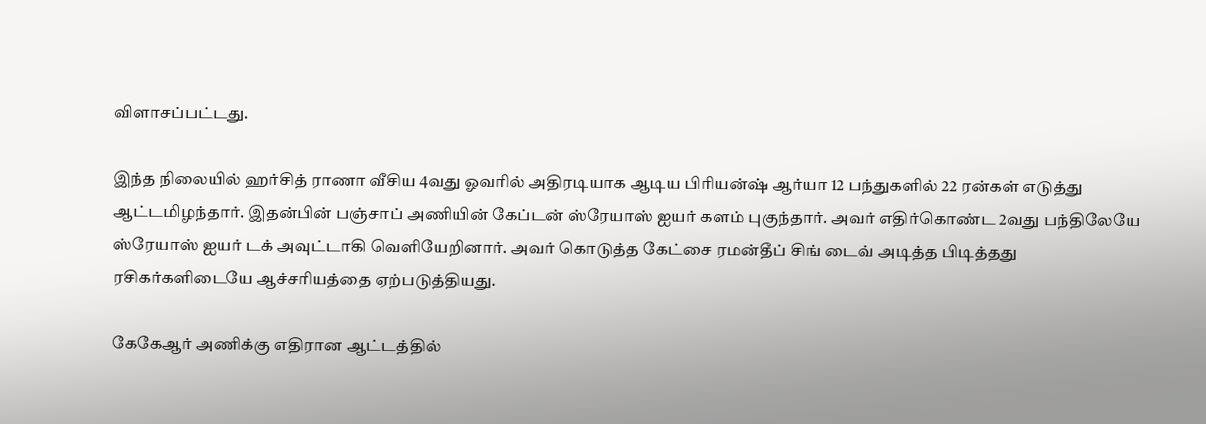விளாசப்பட்டது.

இந்த நிலையில் ஹர்சித் ராணா வீசிய 4வது ஓவரில் அதிரடியாக ஆடிய பிரியன்ஷ் ஆர்யா 12 பந்துகளில் 22 ரன்கள் எடுத்து ஆட்டமிழந்தார். இதன்பின் பஞ்சாப் அணியின் கேப்டன் ஸ்ரேயாஸ் ஐயர் களம் புகுந்தார். அவர் எதிர்கொண்ட 2வது பந்திலேயே ஸ்ரேயாஸ் ஐயர் டக் அவுட்டாகி வெளியேறினார். அவர் கொடுத்த கேட்சை ரமன்தீப் சிங் டைவ் அடித்த பிடித்தது ரசிகர்களிடையே ஆச்சரியத்தை ஏற்படுத்தியது.

கேகேஆர் அணிக்கு எதிரான ஆட்டத்தில்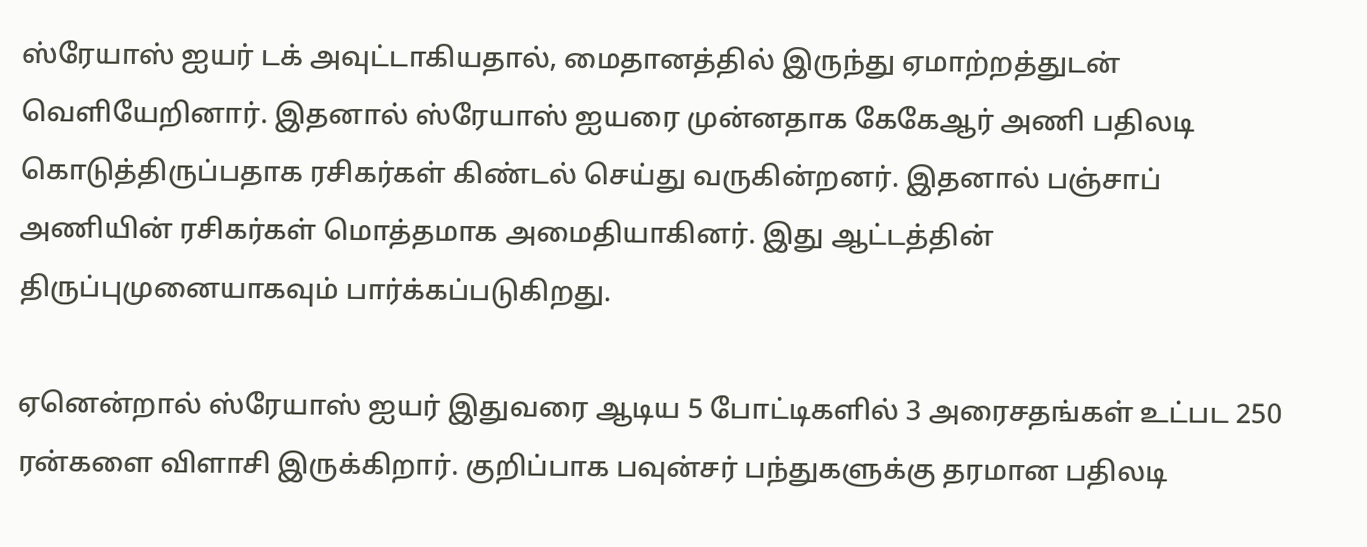ஸ்ரேயாஸ் ஐயர் டக் அவுட்டாகியதால், மைதானத்தில் இருந்து ஏமாற்றத்துடன் வெளியேறினார். இதனால் ஸ்ரேயாஸ் ஐயரை முன்னதாக கேகேஆர் அணி பதிலடி கொடுத்திருப்பதாக ரசிகர்கள் கிண்டல் செய்து வருகின்றனர். இதனால் பஞ்சாப் அணியின் ரசிகர்கள் மொத்தமாக அமைதியாகினர். இது ஆட்டத்தின் திருப்புமுனையாகவும் பார்க்கப்படுகிறது.

ஏனென்றால் ஸ்ரேயாஸ் ஐயர் இதுவரை ஆடிய 5 போட்டிகளில் 3 அரைசதங்கள் உட்பட 250 ரன்களை விளாசி இருக்கிறார். குறிப்பாக பவுன்சர் பந்துகளுக்கு தரமான பதிலடி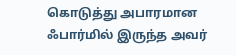கொடுத்து அபாரமான ஃபார்மில் இருந்த அவர்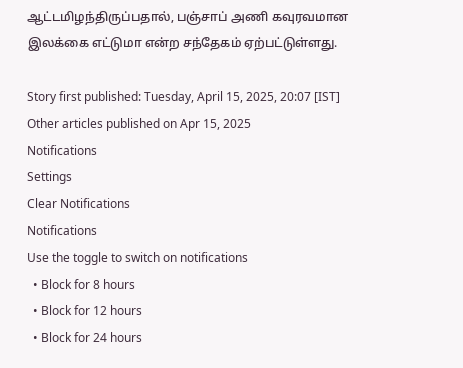ஆட்டமிழந்திருப்பதால், பஞ்சாப் அணி கவுரவமான இலக்கை எட்டுமா என்ற சந்தேகம் ஏற்பட்டுள்ளது.

Story first published: Tuesday, April 15, 2025, 20:07 [IST]
Other articles published on Apr 15, 2025
Notifications
Settings
Clear Notifications
Notifications
Use the toggle to switch on notifications
  • Block for 8 hours
  • Block for 12 hours
  • Block for 24 hours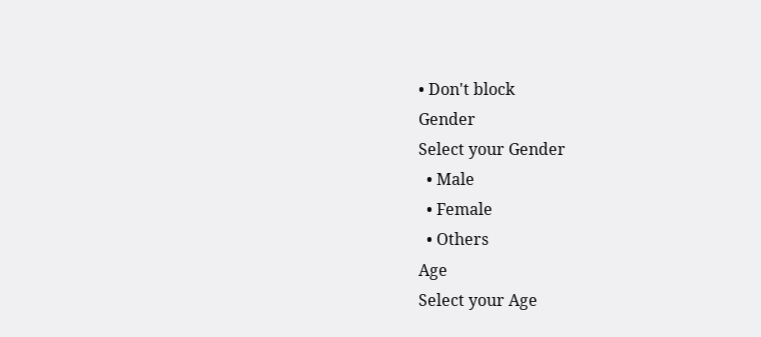• Don't block
Gender
Select your Gender
  • Male
  • Female
  • Others
Age
Select your Age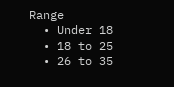Range
  • Under 18
  • 18 to 25
  • 26 to 35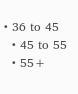• 36 to 45
  • 45 to 55
  • 55+